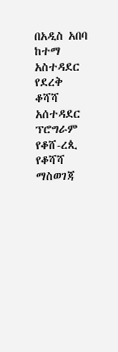በአዲስ አበባ ከተማ አስተዳደር የደረቅ ቆሻሻ አሰተዳደር ፕሮግራም የቆሸ-ረጲ የቆሻሻ ማስወገጃ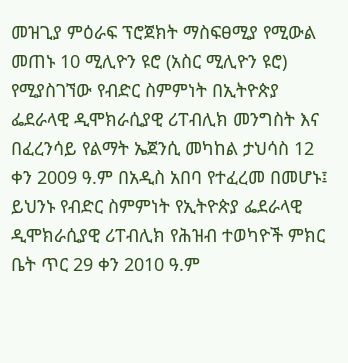መዝጊያ ምዕራፍ ፕሮጀክት ማስፍፀሚያ የሚውል መጠኑ 10 ሚሊዮን ዩሮ (አስር ሚሊዮን ዩሮ) የሚያስገኘው የብድር ስምምነት በኢትዮጵያ ፌደራላዊ ዲሞክራሲያዊ ሪፐብሊክ መንግስት እና በፈረንሳይ የልማት ኤጀንሲ መካከል ታህሳስ 12 ቀን 2009 ዓ.ም በአዲስ አበባ የተፈረመ በመሆኑ፤
ይህንኑ የብድር ስምምነት የኢትዮጵያ ፌደራላዊ ዲሞክራሲያዊ ሪፐብሊክ የሕዝብ ተወካዮች ምክር ቤት ጥር 29 ቀን 2010 ዓ.ም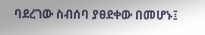ባደረገው ስብሰባ ያፀደቀው በመሆኑ፤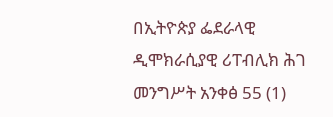በኢትዮጵያ ፌደራላዊ ዲሞክራሲያዊ ሪፐብሊክ ሕገ መንግሥት አንቀፅ 55 (1)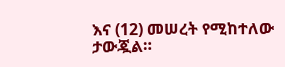እና (12) መሠረት የሚከተለው ታውጇል።